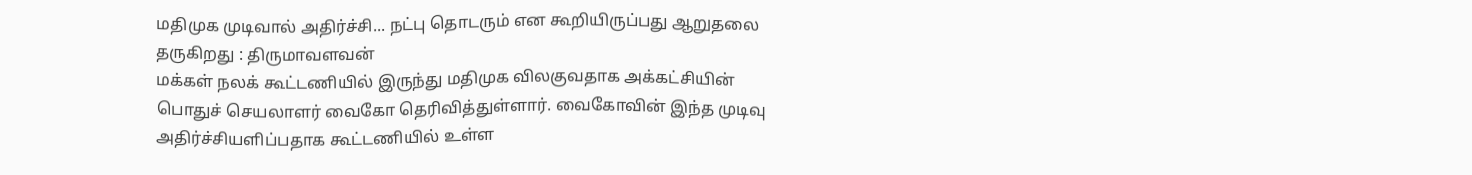மதிமுக முடிவால் அதிர்ச்சி... நட்பு தொடரும் என கூறியிருப்பது ஆறுதலை தருகிறது : திருமாவளவன்
மக்கள் நலக் கூட்டணியில் இருந்து மதிமுக விலகுவதாக அக்கட்சியின் பொதுச் செயலாளர் வைகோ தெரிவித்துள்ளார். வைகோவின் இந்த முடிவு அதிர்ச்சியளிப்பதாக கூட்டணியில் உள்ள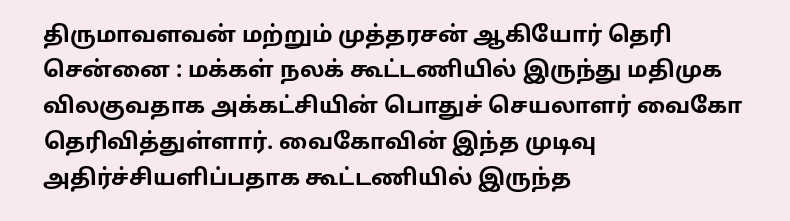திருமாவளவன் மற்றும் முத்தரசன் ஆகியோர் தெரி
சென்னை : மக்கள் நலக் கூட்டணியில் இருந்து மதிமுக விலகுவதாக அக்கட்சியின் பொதுச் செயலாளர் வைகோ தெரிவித்துள்ளார். வைகோவின் இந்த முடிவு அதிர்ச்சியளிப்பதாக கூட்டணியில் இருந்த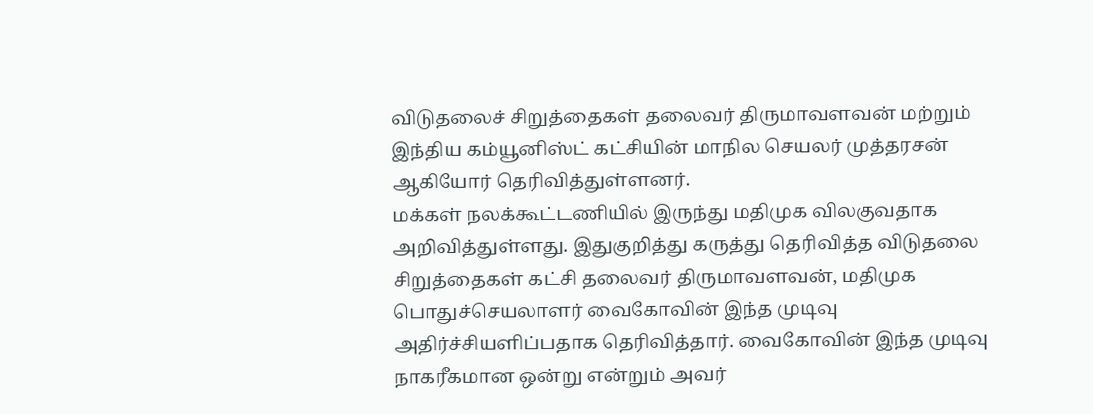விடுதலைச் சிறுத்தைகள் தலைவர் திருமாவளவன் மற்றும் இந்திய கம்யூனிஸ்ட் கட்சியின் மாநில செயலர் முத்தரசன் ஆகியோர் தெரிவித்துள்ளனர்.
மக்கள் நலக்கூட்டணியில் இருந்து மதிமுக விலகுவதாக அறிவித்துள்ளது. இதுகுறித்து கருத்து தெரிவித்த விடுதலை சிறுத்தைகள் கட்சி தலைவர் திருமாவளவன், மதிமுக பொதுச்செயலாளர் வைகோவின் இந்த முடிவு அதிர்ச்சியளிப்பதாக தெரிவித்தார். வைகோவின் இந்த முடிவு நாகரீகமான ஒன்று என்றும் அவர்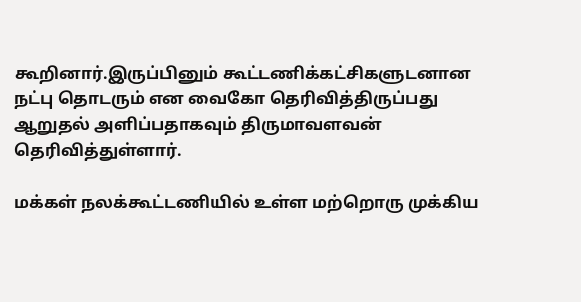கூறினார்.இருப்பினும் கூட்டணிக்கட்சிகளுடனான நட்பு தொடரும் என வைகோ தெரிவித்திருப்பது ஆறுதல் அளிப்பதாகவும் திருமாவளவன் தெரிவித்துள்ளார்.

மக்கள் நலக்கூட்டணியில் உள்ள மற்றொரு முக்கிய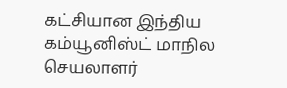கட்சியான இந்திய கம்யூனிஸ்ட் மாநில செயலாளர்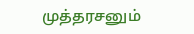முத்தரசனும்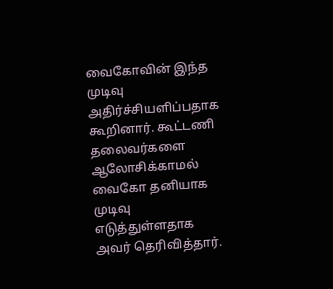வைகோவின் இந்த முடிவு அதிர்ச்சியளிப்பதாக கூறினார். கூட்டணி தலைவர்களை ஆலோசிக்காமல் வைகோ தனியாக முடிவு எடுத்துள்ளதாக அவர் தெரிவித்தார்.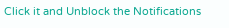Click it and Unblock the Notifications